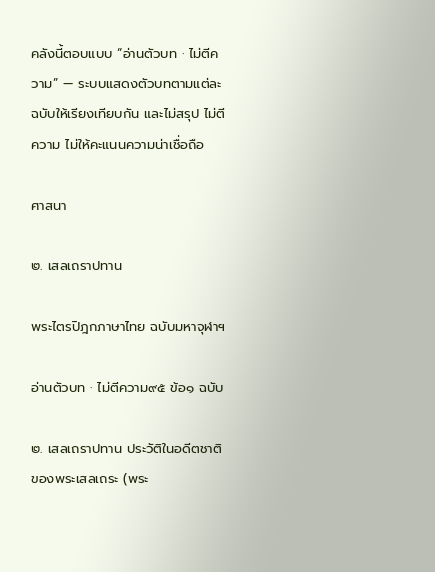คลังนี้ตอบแบบ “อ่านตัวบท · ไม่ตีความ” — ระบบแสดงตัวบทตามแต่ละฉบับให้เรียงเทียบกัน และไม่สรุป ไม่ตีความ ไม่ให้คะแนนความน่าเชื่อถือ

ศาสนา

๒. เสลเถราปทาน

พระไตรปิฎกภาษาไทย ฉบับมหาจุฬาฯ

อ่านตัวบท · ไม่ตีความ๙๕ ข้อ๑ ฉบับ

๒. เสลเถราปทาน ประวัติในอดีตชาติของพระเสลเถระ (พระ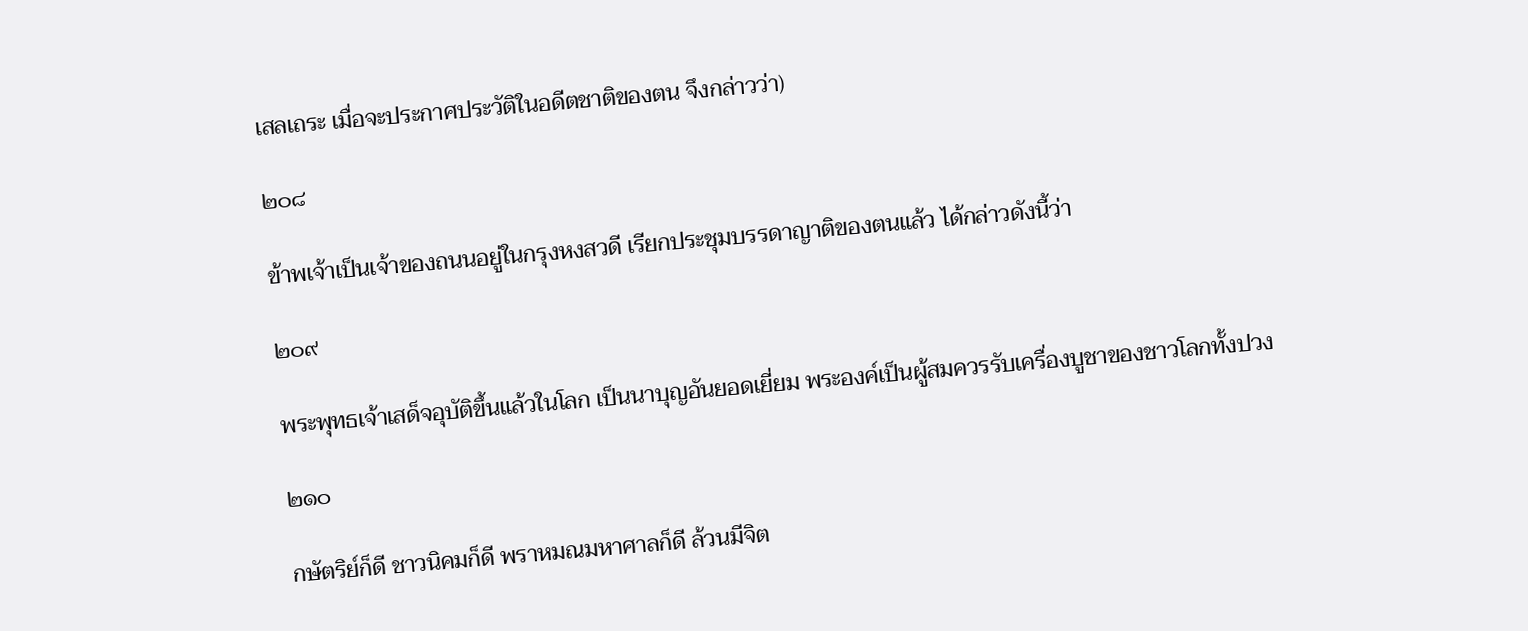เสลเถระ เมื่อจะประกาศประวัติในอดีตชาติของตน จึงกล่าวว่า)

๒๐๘

ข้าพเจ้าเป็นเจ้าของถนนอยู่ในกรุงหงสวดี เรียกประชุมบรรดาญาติของตนแล้ว ได้กล่าวดังนี้ว่า

๒๐๙

พระพุทธเจ้าเสด็จอุบัติขึ้นแล้วในโลก เป็นนาบุญอันยอดเยี่ยม พระองค์เป็นผู้สมควรรับเครื่องบูชาของชาวโลกทั้งปวง

๒๑๐

กษัตริย์ก็ดี ชาวนิคมก็ดี พราหมณมหาศาลก็ดี ล้วนมีจิต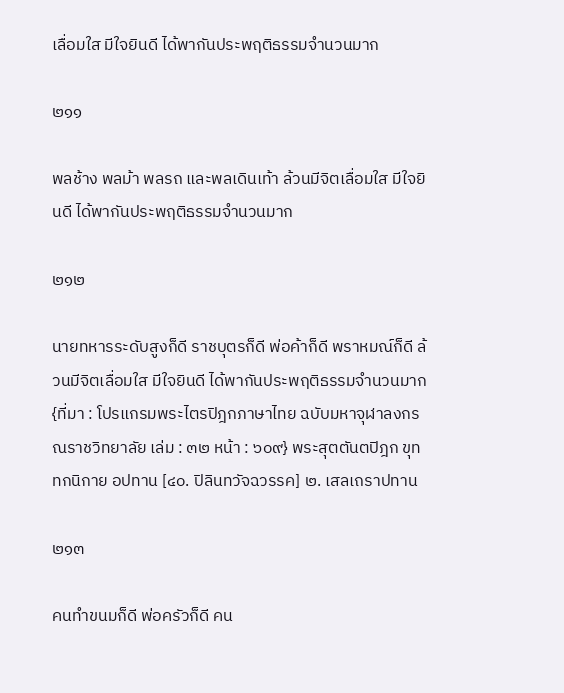เลื่อมใส มีใจยินดี ได้พากันประพฤติธรรมจำนวนมาก

๒๑๑

พลช้าง พลม้า พลรถ และพลเดินเท้า ล้วนมีจิตเลื่อมใส มีใจยินดี ได้พากันประพฤติธรรมจำนวนมาก

๒๑๒

นายทหารระดับสูงก็ดี ราชบุตรก็ดี พ่อค้าก็ดี พราหมณ์ก็ดี ล้วนมีจิตเลื่อมใส มีใจยินดี ได้พากันประพฤติธรรมจำนวนมาก {ที่มา : โปรแกรมพระไตรปิฎกภาษาไทย ฉบับมหาจุฬาลงกรณราชวิทยาลัย เล่ม : ๓๒ หน้า : ๖๐๙} พระสุตตันตปิฎก ขุททกนิกาย อปทาน [๔๐. ปิลินทวัจฉวรรค] ๒. เสลเถราปทาน

๒๑๓

คนทำขนมก็ดี พ่อครัวก็ดี คน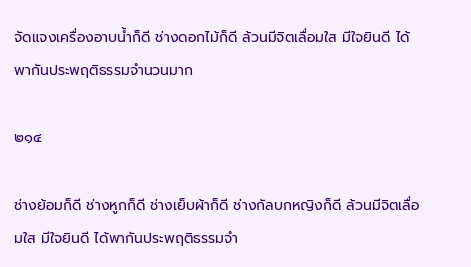จัดแจงเครื่องอาบน้ำก็ดี ช่างดอกไม้ก็ดี ล้วนมีจิตเลื่อมใส มีใจยินดี ได้พากันประพฤติธรรมจำนวนมาก

๒๑๔

ช่างย้อมก็ดี ช่างหูกก็ดี ช่างเย็บผ้าก็ดี ช่างกัลบกหญิงก็ดี ล้วนมีจิตเลื่อมใส มีใจยินดี ได้พากันประพฤติธรรมจำ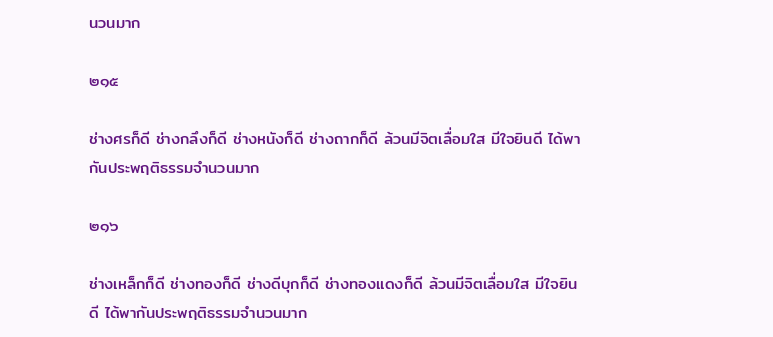นวนมาก

๒๑๕

ช่างศรก็ดี ช่างกลึงก็ดี ช่างหนังก็ดี ช่างถากก็ดี ล้วนมีจิตเลื่อมใส มีใจยินดี ได้พากันประพฤติธรรมจำนวนมาก

๒๑๖

ช่างเหล็กก็ดี ช่างทองก็ดี ช่างดีบุกก็ดี ช่างทองแดงก็ดี ล้วนมีจิตเลื่อมใส มีใจยินดี ได้พากันประพฤติธรรมจำนวนมาก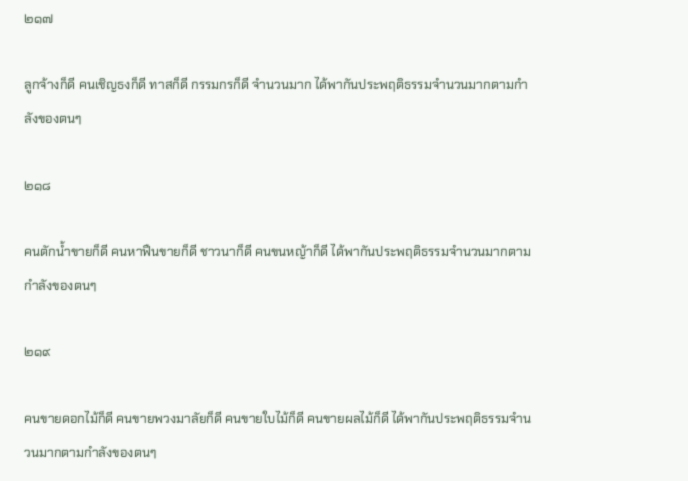๒๑๗

ลูกจ้างก็ดี คนเชิญธงก็ดี ทาสก็ดี กรรมกรก็ดี จำนวนมาก ได้พากันประพฤติธรรมจำนวนมากตามกำลังของตนๆ

๒๑๘

คนตักน้ำขายก็ดี คนหาฟืนขายก็ดี ชาวนาก็ดี คนขนหญ้าก็ดี ได้พากันประพฤติธรรมจำนวนมากตามกำลังของตนๆ

๒๑๙

คนขายดอกไม้ก็ดี คนขายพวงมาลัยก็ดี คนขายใบไม้ก็ดี คนขายผลไม้ก็ดี ได้พากันประพฤติธรรมจำนวนมากตามกำลังของตนๆ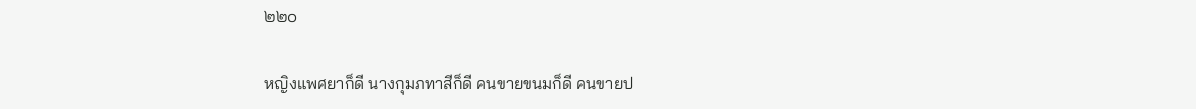๒๒๐

หญิงแพศยาก็ดี นางกุมภทาสีก็ดี คนขายขนมก็ดี คนขายป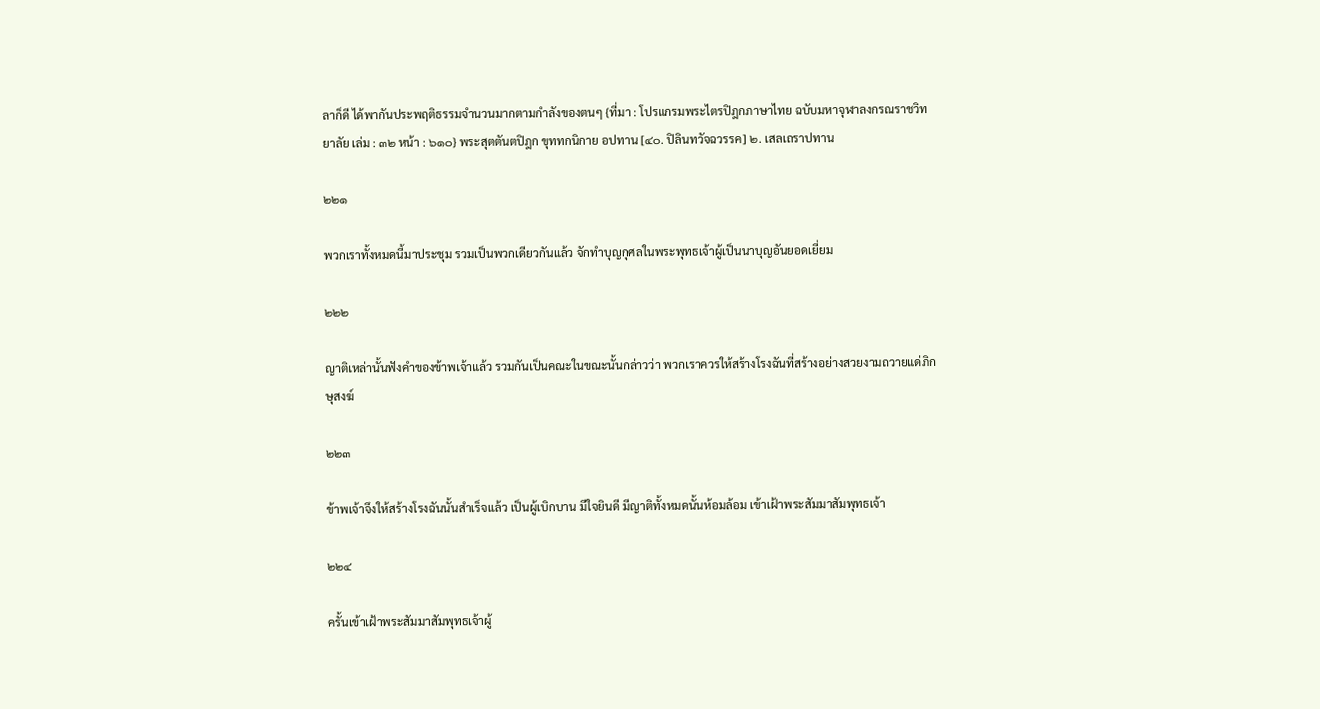ลาก็ดี ได้พากันประพฤติธรรมจำนวนมากตามกำลังของตนๆ {ที่มา : โปรแกรมพระไตรปิฎกภาษาไทย ฉบับมหาจุฬาลงกรณราชวิทยาลัย เล่ม : ๓๒ หน้า : ๖๑๐} พระสุตตันตปิฎก ขุททกนิกาย อปทาน [๔๐. ปิลินทวัจฉวรรค] ๒. เสลเถราปทาน

๒๒๑

พวกเราทั้งหมดนี้มาประชุม รวมเป็นพวกเดียวกันแล้ว จักทำบุญกุศลในพระพุทธเจ้าผู้เป็นนาบุญอันยอดเยี่ยม

๒๒๒

ญาติเหล่านั้นฟังคำของข้าพเจ้าแล้ว รวมกันเป็นคณะในขณะนั้นกล่าวว่า พวกเราควรให้สร้างโรงฉันที่สร้างอย่างสวยงามถวายแด่ภิกษุสงฆ์

๒๒๓

ข้าพเจ้าจึงให้สร้างโรงฉันนั้นสำเร็จแล้ว เป็นผู้เบิกบาน มีใจยินดี มีญาติทั้งหมดนั้นห้อมล้อม เข้าเฝ้าพระสัมมาสัมพุทธเจ้า

๒๒๔

ครั้นเข้าเฝ้าพระสัมมาสัมพุทธเจ้าผู้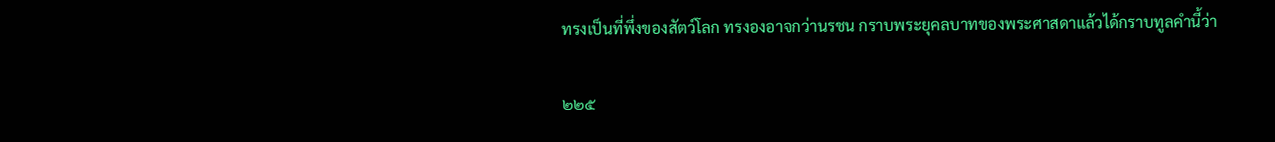ทรงเป็นที่พึ่งของสัตว์โลก ทรงองอาจกว่านรชน กราบพระยุคลบาทของพระศาสดาแล้วได้กราบทูลคำนี้ว่า

๒๒๕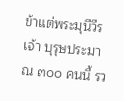ข้าแต่พระมุนีวีรเจ้า บุรุษประมาณ ๓๐๐ คนนี้ รว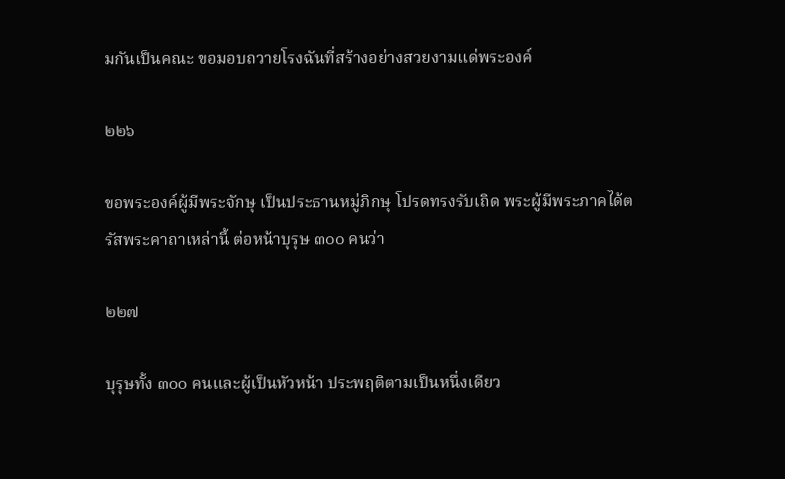มกันเป็นคณะ ขอมอบถวายโรงฉันที่สร้างอย่างสวยงามแด่พระองค์

๒๒๖

ขอพระองค์ผู้มีพระจักษุ เป็นประธานหมู่ภิกษุ โปรดทรงรับเถิด พระผู้มีพระภาคได้ตรัสพระคาถาเหล่านี้ ต่อหน้าบุรุษ ๓๐๐ คนว่า

๒๒๗

บุรุษทั้ง ๓๐๐ คนและผู้เป็นหัวหน้า ประพฤติตามเป็นหนึ่งเดียว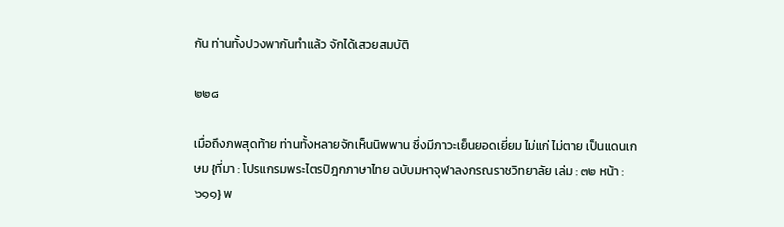กัน ท่านทั้งปวงพากันทำแล้ว จักได้เสวยสมบัติ

๒๒๘

เมื่อถึงภพสุดท้าย ท่านทั้งหลายจักเห็นนิพพาน ซึ่งมีภาวะเย็นยอดเยี่ยม ไม่แก่ ไม่ตาย เป็นแดนเกษม {ที่มา : โปรแกรมพระไตรปิฎกภาษาไทย ฉบับมหาจุฬาลงกรณราชวิทยาลัย เล่ม : ๓๒ หน้า : ๖๑๑} พ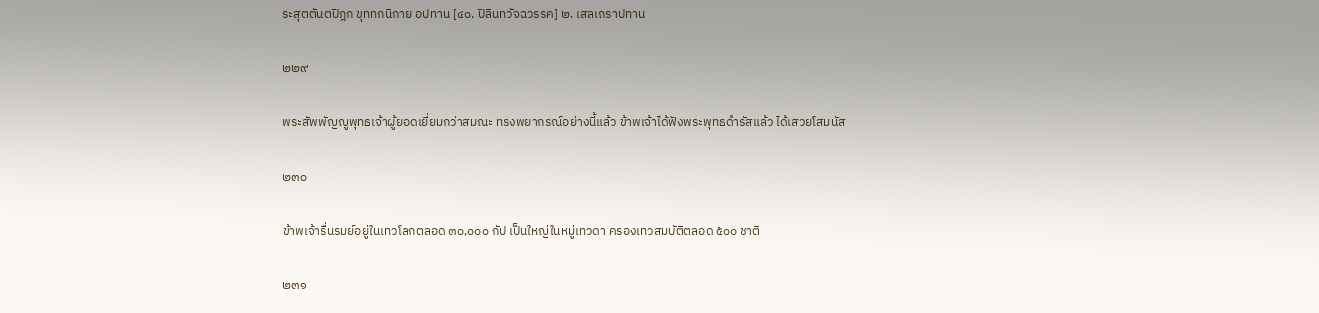ระสุตตันตปิฎก ขุททกนิกาย อปทาน [๔๐. ปิลินทวัจฉวรรค] ๒. เสลเถราปทาน

๒๒๙

พระสัพพัญญูพุทธเจ้าผู้ยอดเยี่ยมกว่าสมณะ ทรงพยากรณ์อย่างนี้แล้ว ข้าพเจ้าได้ฟังพระพุทธดำรัสแล้ว ได้เสวยโสมนัส

๒๓๐

ข้าพเจ้ารื่นรมย์อยู่ในเทวโลกตลอด ๓๐,๐๐๐ กัป เป็นใหญ่ในหมู่เทวดา ครองเทวสมบัติตลอด ๕๐๐ ชาติ

๒๓๑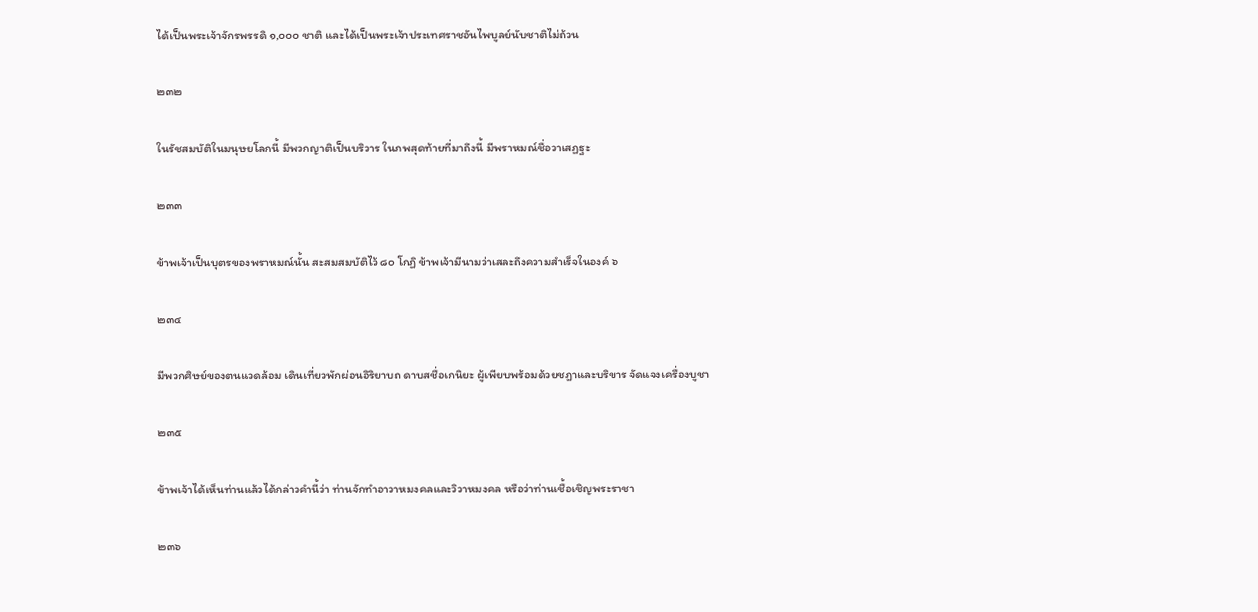ได้เป็นพระเจ้าจักรพรรดิ ๑,๐๐๐ ชาติ และได้เป็นพระเจ้าประเทศราชอันไพบูลย์นับชาติไม่ถ้วน

๒๓๒

ในรัชสมบัติในมนุษยโลกนี้ มีพวกญาติเป็นบริวาร ในภพสุดท้ายที่มาถึงนี้ มีพราหมณ์ชื่อวาเสฏฐะ

๒๓๓

ข้าพเจ้าเป็นบุตรของพราหมณ์นั้น สะสมสมบัติไว้ ๘๐ โกฏิ ข้าพเจ้ามีนามว่าเสละถึงความสำเร็จในองค์ ๖

๒๓๔

มีพวกศิษย์ของตนแวดล้อม เดินเที่ยวพักผ่อนอิริยาบถ ดาบสชื่อเกนิยะ ผู้เพียบพร้อมด้วยชฎาและบริขาร จัดแจงเครื่องบูชา

๒๓๕

ข้าพเจ้าได้เห็นท่านแล้วได้กล่าวคำนี้ว่า ท่านจักทำอาวาหมงคลและวิวาหมงคล หรือว่าท่านเชื้อเชิญพระราชา

๒๓๖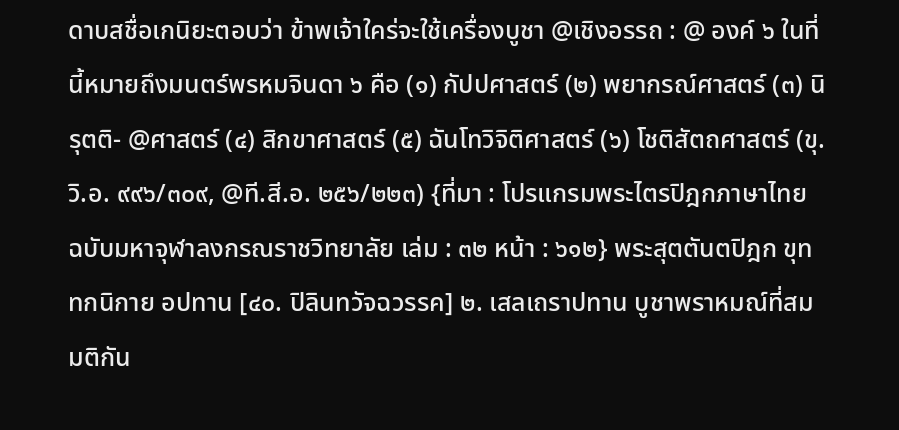ดาบสชื่อเกนิยะตอบว่า ข้าพเจ้าใคร่จะใช้เครื่องบูชา @เชิงอรรถ : @ องค์ ๖ ในที่นี้หมายถึงมนตร์พรหมจินดา ๖ คือ (๑) กัปปศาสตร์ (๒) พยากรณ์ศาสตร์ (๓) นิรุตติ- @ศาสตร์ (๔) สิกขาศาสตร์ (๕) ฉันโทวิจิติศาสตร์ (๖) โชติสัตถศาสตร์ (ขุ.วิ.อ. ๙๙๖/๓๐๙, @ที.สี.อ. ๒๕๖/๒๒๓) {ที่มา : โปรแกรมพระไตรปิฎกภาษาไทย ฉบับมหาจุฬาลงกรณราชวิทยาลัย เล่ม : ๓๒ หน้า : ๖๑๒} พระสุตตันตปิฎก ขุททกนิกาย อปทาน [๔๐. ปิลินทวัจฉวรรค] ๒. เสลเถราปทาน บูชาพราหมณ์ที่สมมติกัน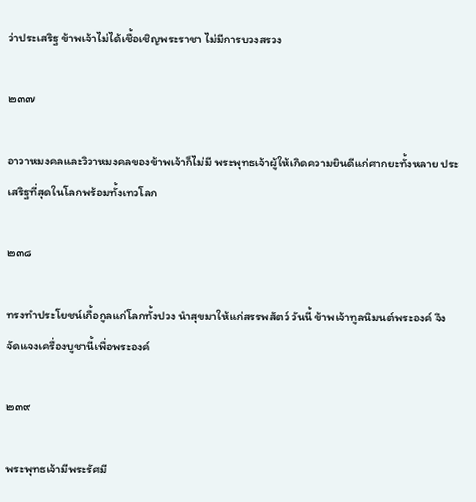ว่าประเสริฐ ข้าพเจ้าไม่ได้เชื้อเชิญพระราชา ไม่มีการบวงสรวง

๒๓๗

อาวาหมงคลและวิวาหมงคลของข้าพเจ้าก็ไม่มี พระพุทธเจ้าผู้ให้เกิดความยินดีแก่ศากยะทั้งหลาย ประเสริฐที่สุดในโลกพร้อมทั้งเทวโลก

๒๓๘

ทรงทำประโยชน์เกื้อกูลแก่โลกทั้งปวง นำสุขมาให้แก่สรรพสัตว์ วันนี้ ข้าพเจ้าทูลนิมนต์พระองค์ จึงจัดแจงเครื่องบูชานี้เพื่อพระองค์

๒๓๙

พระพุทธเจ้ามีพระรัศมี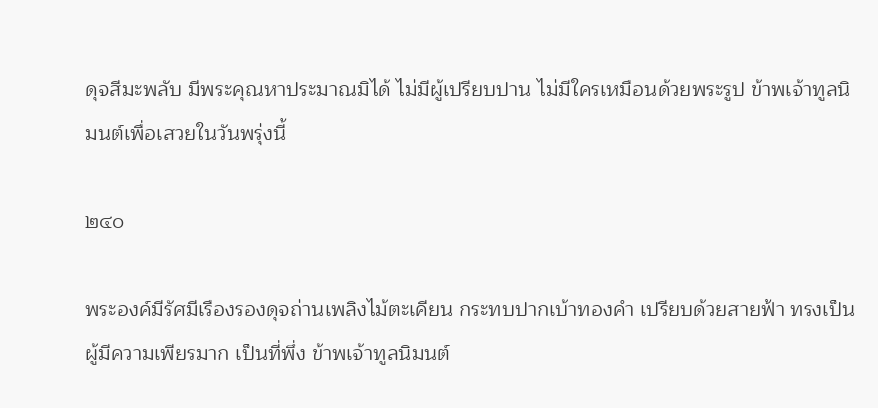ดุจสีมะพลับ มีพระคุณหาประมาณมิได้ ไม่มีผู้เปรียบปาน ไม่มีใครเหมือนด้วยพระรูป ข้าพเจ้าทูลนิมนต์เพื่อเสวยในวันพรุ่งนี้

๒๔๐

พระองค์มีรัศมีเรืองรองดุจถ่านเพลิงไม้ตะเคียน กระทบปากเบ้าทองคำ เปรียบด้วยสายฟ้า ทรงเป็นผู้มีความเพียรมาก เป็นที่พึ่ง ข้าพเจ้าทูลนิมนต์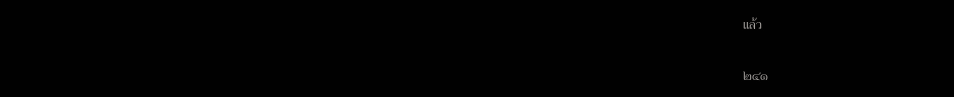แล้ว

๒๔๑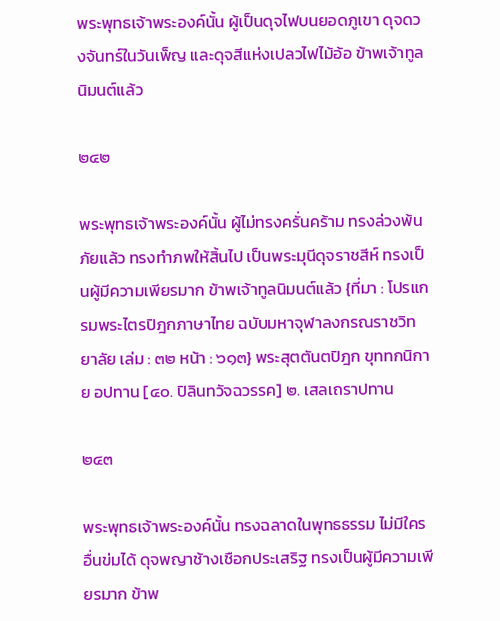พระพุทธเจ้าพระองค์นั้น ผู้เป็นดุจไฟบนยอดภูเขา ดุจดวงจันทร์ในวันเพ็ญ และดุจสีแห่งเปลวไฟไม้อ้อ ข้าพเจ้าทูลนิมนต์แล้ว

๒๔๒

พระพุทธเจ้าพระองค์นั้น ผู้ไม่ทรงครั่นคร้าม ทรงล่วงพ้นภัยแล้ว ทรงทำภพให้สิ้นไป เป็นพระมุนีดุจราชสีห์ ทรงเป็นผู้มีความเพียรมาก ข้าพเจ้าทูลนิมนต์แล้ว {ที่มา : โปรแกรมพระไตรปิฎกภาษาไทย ฉบับมหาจุฬาลงกรณราชวิทยาลัย เล่ม : ๓๒ หน้า : ๖๑๓} พระสุตตันตปิฎก ขุททกนิกาย อปทาน [๔๐. ปิลินทวัจฉวรรค] ๒. เสลเถราปทาน

๒๔๓

พระพุทธเจ้าพระองค์นั้น ทรงฉลาดในพุทธธรรม ไม่มีใครอื่นข่มได้ ดุจพญาช้างเชือกประเสริฐ ทรงเป็นผู้มีความเพียรมาก ข้าพ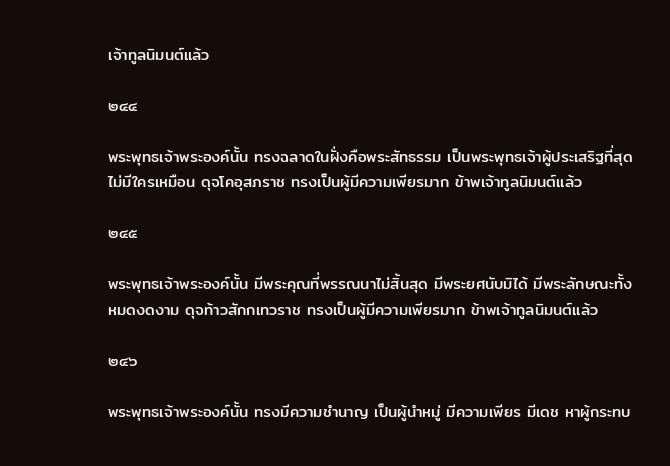เจ้าทูลนิมนต์แล้ว

๒๔๔

พระพุทธเจ้าพระองค์นั้น ทรงฉลาดในฝั่งคือพระสัทธรรม เป็นพระพุทธเจ้าผู้ประเสริฐที่สุด ไม่มีใครเหมือน ดุจโคอุสภราช ทรงเป็นผู้มีความเพียรมาก ข้าพเจ้าทูลนิมนต์แล้ว

๒๔๕

พระพุทธเจ้าพระองค์นั้น มีพระคุณที่พรรณนาไม่สิ้นสุด มีพระยศนับมิได้ มีพระลักษณะทั้งหมดงดงาม ดุจท้าวสักกเทวราช ทรงเป็นผู้มีความเพียรมาก ข้าพเจ้าทูลนิมนต์แล้ว

๒๔๖

พระพุทธเจ้าพระองค์นั้น ทรงมีความชำนาญ เป็นผู้นำหมู่ มีความเพียร มีเดช หาผู้กระทบ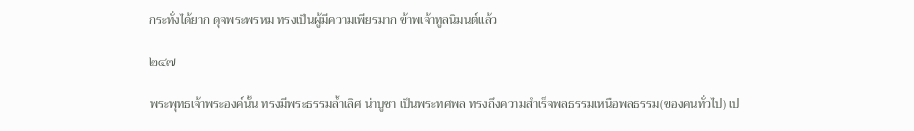กระทั่งได้ยาก ดุจพระพรหม ทรงเป็นผู้มีความเพียรมาก ข้าพเจ้าทูลนิมนต์แล้ว

๒๔๗

พระพุทธเจ้าพระองค์นั้น ทรงมีพระธรรมล้ำเลิศ น่าบูชา เป็นพระทศพล ทรงถึงความสำเร็จพลธรรมเหนือพลธรรม(ของคนทั่วไป) เป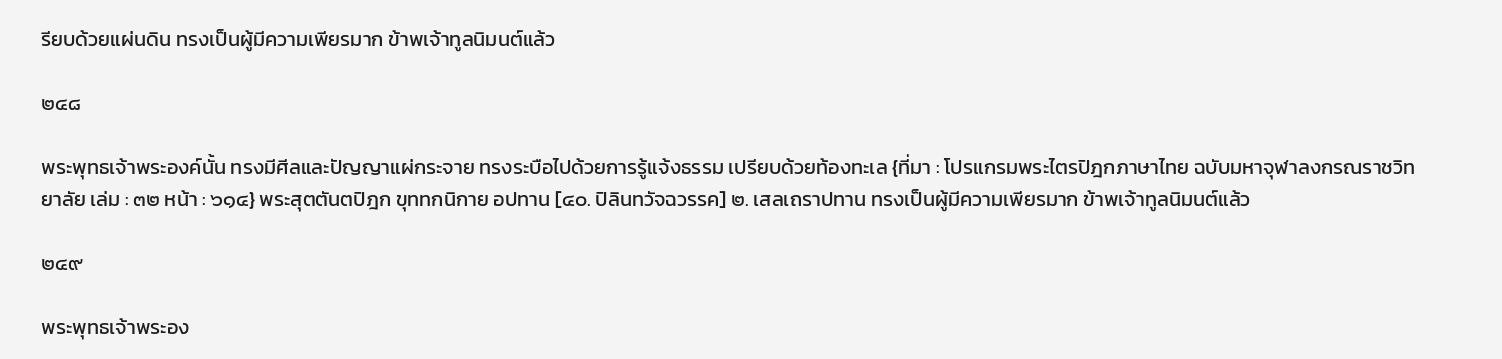รียบด้วยแผ่นดิน ทรงเป็นผู้มีความเพียรมาก ข้าพเจ้าทูลนิมนต์แล้ว

๒๔๘

พระพุทธเจ้าพระองค์นั้น ทรงมีศีลและปัญญาแผ่กระจาย ทรงระบือไปด้วยการรู้แจ้งธรรม เปรียบด้วยท้องทะเล {ที่มา : โปรแกรมพระไตรปิฎกภาษาไทย ฉบับมหาจุฬาลงกรณราชวิทยาลัย เล่ม : ๓๒ หน้า : ๖๑๔} พระสุตตันตปิฎก ขุททกนิกาย อปทาน [๔๐. ปิลินทวัจฉวรรค] ๒. เสลเถราปทาน ทรงเป็นผู้มีความเพียรมาก ข้าพเจ้าทูลนิมนต์แล้ว

๒๔๙

พระพุทธเจ้าพระอง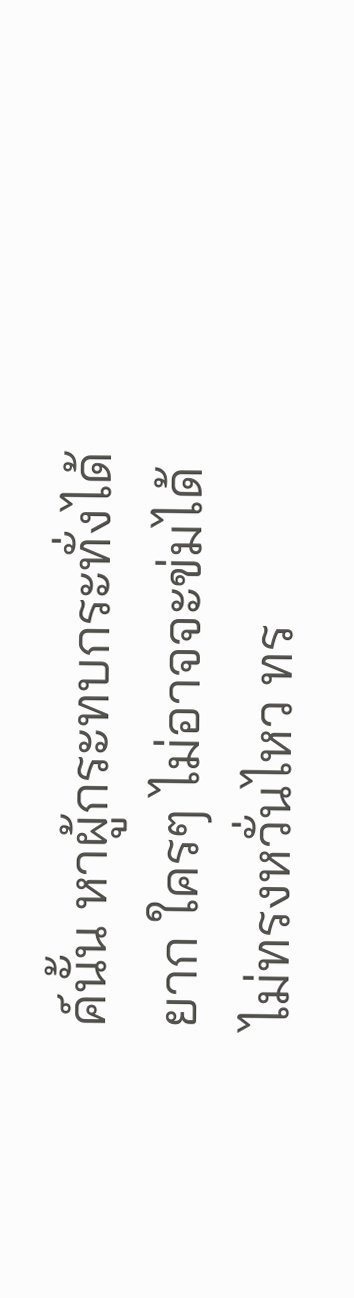ค์นั้น หาผู้กระทบกระทั่งได้ยาก ใครๆ ไม่อาจจะข่มได้ ไม่ทรงหวั่นไหว ทร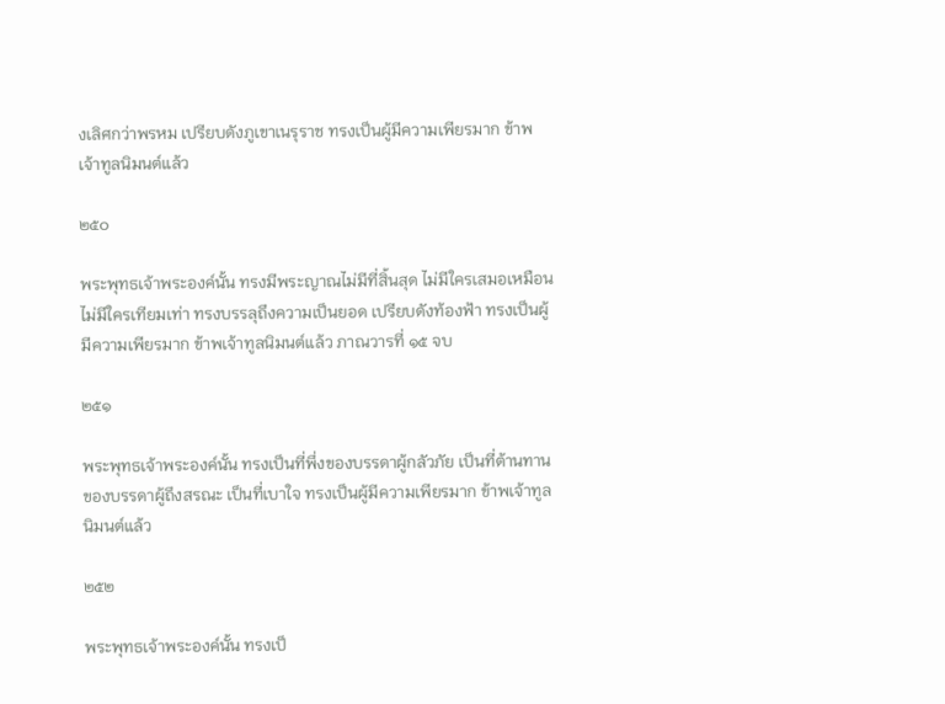งเลิศกว่าพรหม เปรียบดังภูเขาเนรุราช ทรงเป็นผู้มีความเพียรมาก ข้าพเจ้าทูลนิมนต์แล้ว

๒๕๐

พระพุทธเจ้าพระองค์นั้น ทรงมีพระญาณไม่มีที่สิ้นสุด ไม่มีใครเสมอเหมือน ไม่มีใครเทียมเท่า ทรงบรรลุถึงความเป็นยอด เปรียบดังท้องฟ้า ทรงเป็นผู้มีความเพียรมาก ข้าพเจ้าทูลนิมนต์แล้ว ภาณวารที่ ๑๕ จบ

๒๕๑

พระพุทธเจ้าพระองค์นั้น ทรงเป็นที่พึ่งของบรรดาผู้กลัวภัย เป็นที่ต้านทานของบรรดาผู้ถึงสรณะ เป็นที่เบาใจ ทรงเป็นผู้มีความเพียรมาก ข้าพเจ้าทูลนิมนต์แล้ว

๒๕๒

พระพุทธเจ้าพระองค์นั้น ทรงเป็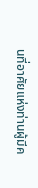นที่อาศัยแห่งท่านผู้มีค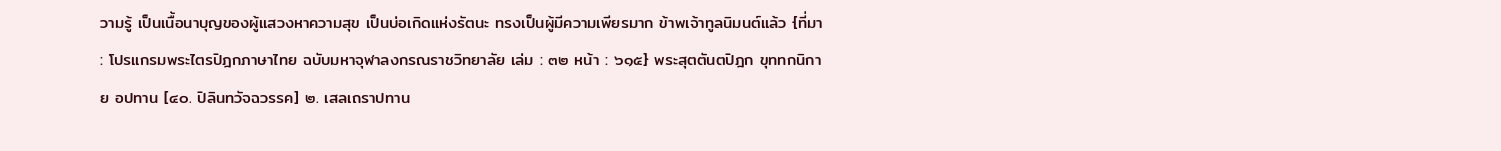วามรู้ เป็นเนื้อนาบุญของผู้แสวงหาความสุข เป็นบ่อเกิดแห่งรัตนะ ทรงเป็นผู้มีความเพียรมาก ข้าพเจ้าทูลนิมนต์แล้ว {ที่มา : โปรแกรมพระไตรปิฎกภาษาไทย ฉบับมหาจุฬาลงกรณราชวิทยาลัย เล่ม : ๓๒ หน้า : ๖๑๕} พระสุตตันตปิฎก ขุททกนิกาย อปทาน [๔๐. ปิลินทวัจฉวรรค] ๒. เสลเถราปทาน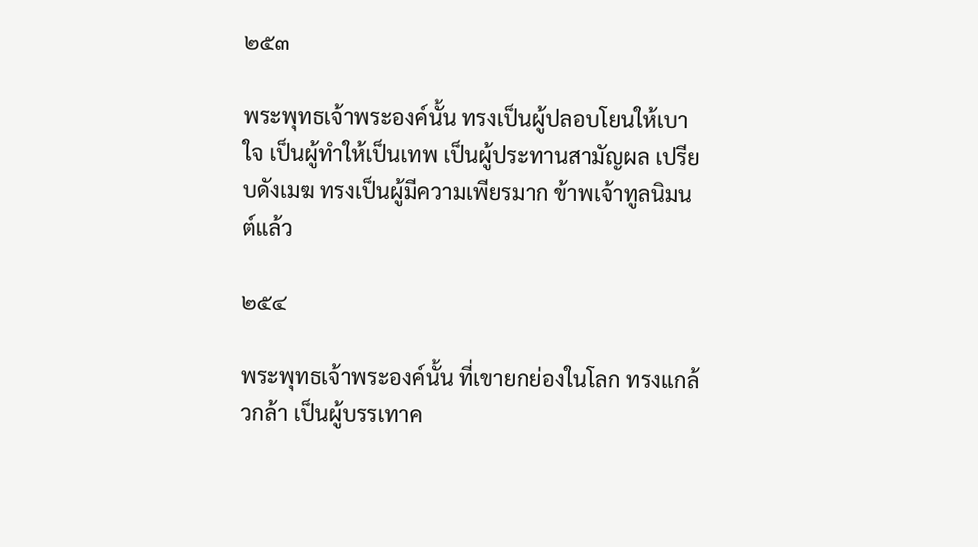๒๕๓

พระพุทธเจ้าพระองค์นั้น ทรงเป็นผู้ปลอบโยนให้เบาใจ เป็นผู้ทำให้เป็นเทพ เป็นผู้ประทานสามัญผล เปรียบดังเมฆ ทรงเป็นผู้มีความเพียรมาก ข้าพเจ้าทูลนิมนต์แล้ว

๒๕๔

พระพุทธเจ้าพระองค์นั้น ที่เขายกย่องในโลก ทรงแกล้วกล้า เป็นผู้บรรเทาค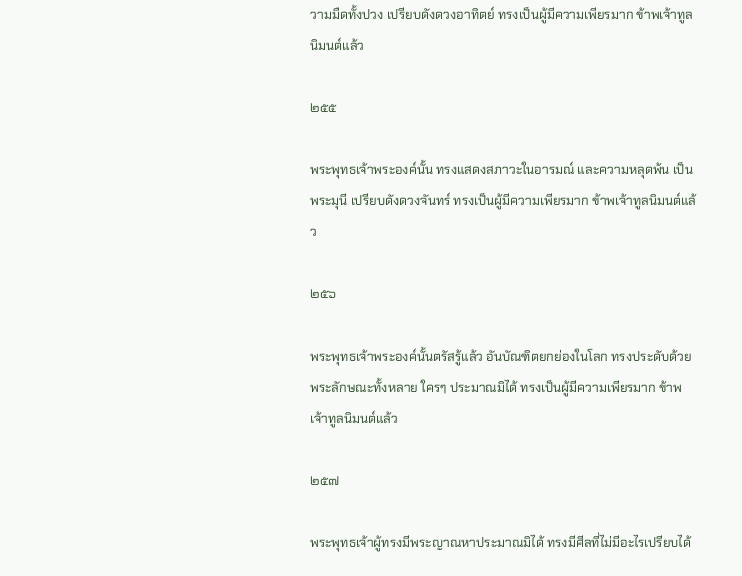วามมืดทั้งปวง เปรียบดังดวงอาทิตย์ ทรงเป็นผู้มีความเพียรมาก ข้าพเจ้าทูลนิมนต์แล้ว

๒๕๕

พระพุทธเจ้าพระองค์นั้น ทรงแสดงสภาวะในอารมณ์ และความหลุดพ้น เป็นพระมุนี เปรียบดังดวงจันทร์ ทรงเป็นผู้มีความเพียรมาก ข้าพเจ้าทูลนิมนต์แล้ว

๒๕๖

พระพุทธเจ้าพระองค์นั้นตรัสรู้แล้ว อันบัณฑิตยกย่องในโลก ทรงประดับด้วยพระลักษณะทั้งหลาย ใครๆ ประมาณมิได้ ทรงเป็นผู้มีความเพียรมาก ข้าพเจ้าทูลนิมนต์แล้ว

๒๕๗

พระพุทธเจ้าผู้ทรงมีพระญาณหาประมาณมิได้ ทรงมีศีลที่ไม่มีอะไรเปรียบได้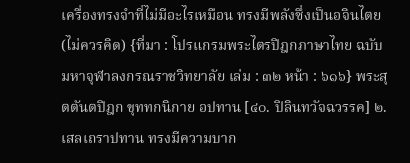เครื่องทรงจำที่ไม่มีอะไรเหมือน ทรงมีพลังซึ่งเป็นอจินไตย(ไม่ควรคิด) {ที่มา : โปรแกรมพระไตรปิฎกภาษาไทย ฉบับมหาจุฬาลงกรณราชวิทยาลัย เล่ม : ๓๒ หน้า : ๖๑๖} พระสุตตันตปิฎก ขุททกนิกาย อปทาน [๔๐. ปิลินทวัจฉวรรค] ๒. เสลเถราปทาน ทรงมีความบาก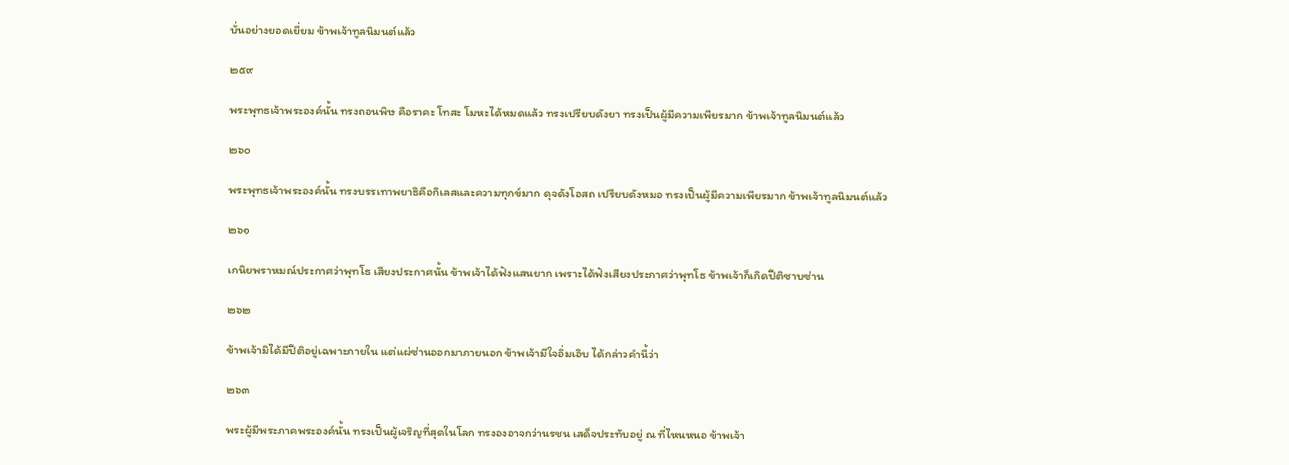บั่นอย่างยอดเยี่ยม ข้าพเจ้าทูลนิมนต์แล้ว

๒๕๙

พระพุทธเจ้าพระองค์นั้น ทรงถอนพิษ คือราคะ โทสะ โมหะได้หมดแล้ว ทรงเปรียบดังยา ทรงเป็นผู้มีความเพียรมาก ข้าพเจ้าทูลนิมนต์แล้ว

๒๖๐

พระพุทธเจ้าพระองค์นั้น ทรงบรรเทาพยาธิคือกิเลสและความทุกข์มาก ดุจดังโอสถ เปรียบดังหมอ ทรงเป็นผู้มีความเพียรมาก ข้าพเจ้าทูลนิมนต์แล้ว

๒๖๑

เกนิยพราหมณ์ประกาศว่าพุทโธ เสียงประกาศนั้น ข้าพเจ้าได้ฟังแสนยาก เพราะได้ฟังเสียงประกาศว่าพุทโธ ข้าพเจ้าก็เกิดปีติซาบซ่าน

๒๖๒

ข้าพเจ้ามิได้มีปีติอยู่เฉพาะภายใน แต่แผ่ซ่านออกมาภายนอก ข้าพเจ้ามีใจอิ่มเอิบ ได้กล่าวคำนี้ว่า

๒๖๓

พระผู้มีพระภาคพระองค์นั้น ทรงเป็นผู้เจริญที่สุดในโลก ทรงองอาจกว่านรชน เสด็จประทับอยู่ ณ ที่ไหนหนอ ข้าพเจ้า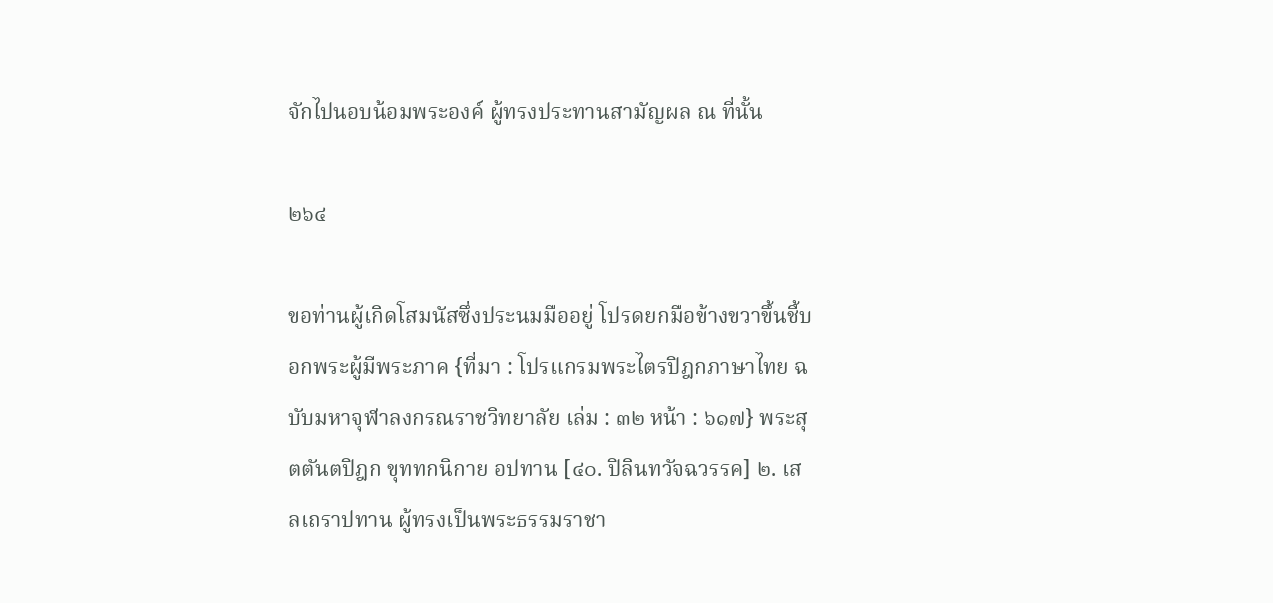จักไปนอบน้อมพระองค์ ผู้ทรงประทานสามัญผล ณ ที่นั้น

๒๖๔

ขอท่านผู้เกิดโสมนัสซึ่งประนมมืออยู่ โปรดยกมือข้างขวาขึ้นชี้บอกพระผู้มีพระภาค {ที่มา : โปรแกรมพระไตรปิฎกภาษาไทย ฉบับมหาจุฬาลงกรณราชวิทยาลัย เล่ม : ๓๒ หน้า : ๖๑๗} พระสุตตันตปิฎก ขุททกนิกาย อปทาน [๔๐. ปิลินทวัจฉวรรค] ๒. เสลเถราปทาน ผู้ทรงเป็นพระธรรมราชา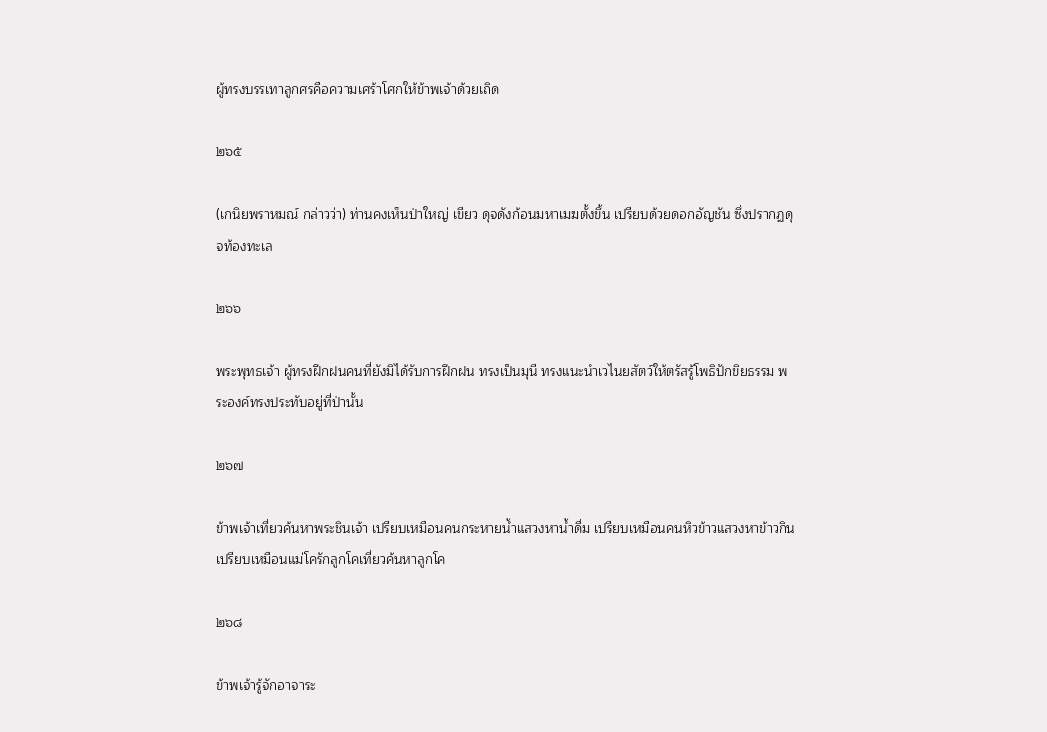ผู้ทรงบรรเทาลูกศรคือความเศร้าโศกให้ข้าพเจ้าด้วยเถิด

๒๖๕

(เกนิยพราหมณ์ กล่าวว่า) ท่านคงเห็นป่าใหญ่ เขียว ดุจดังก้อนมหาเมฆตั้งขึ้น เปรียบด้วยดอกอัญชัน ซึ่งปรากฏดุจท้องทะเล

๒๖๖

พระพุทธเจ้า ผู้ทรงฝึกฝนคนที่ยังมิได้รับการฝึกฝน ทรงเป็นมุนี ทรงแนะนำเวไนยสัตว์ให้ตรัสรู้โพธิปักขิยธรรม พระองค์ทรงประทับอยู่ที่ป่านั้น

๒๖๗

ข้าพเจ้าเที่ยวค้นหาพระชินเจ้า เปรียบเหมือนคนกระหายน้ำแสวงหาน้ำดื่ม เปรียบเหมือนคนหิวข้าวแสวงหาข้าวกิน เปรียบเหมือนแม่โครักลูกโคเที่ยวค้นหาลูกโค

๒๖๘

ข้าพเจ้ารู้จักอาจาระ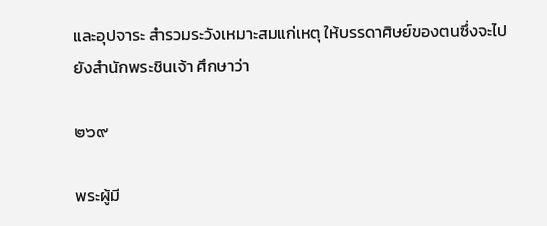และอุปจาระ สำรวมระวังเหมาะสมแก่เหตุ ให้บรรดาศิษย์ของตนซึ่งจะไปยังสำนักพระชินเจ้า ศึกษาว่า

๒๖๙

พระผู้มี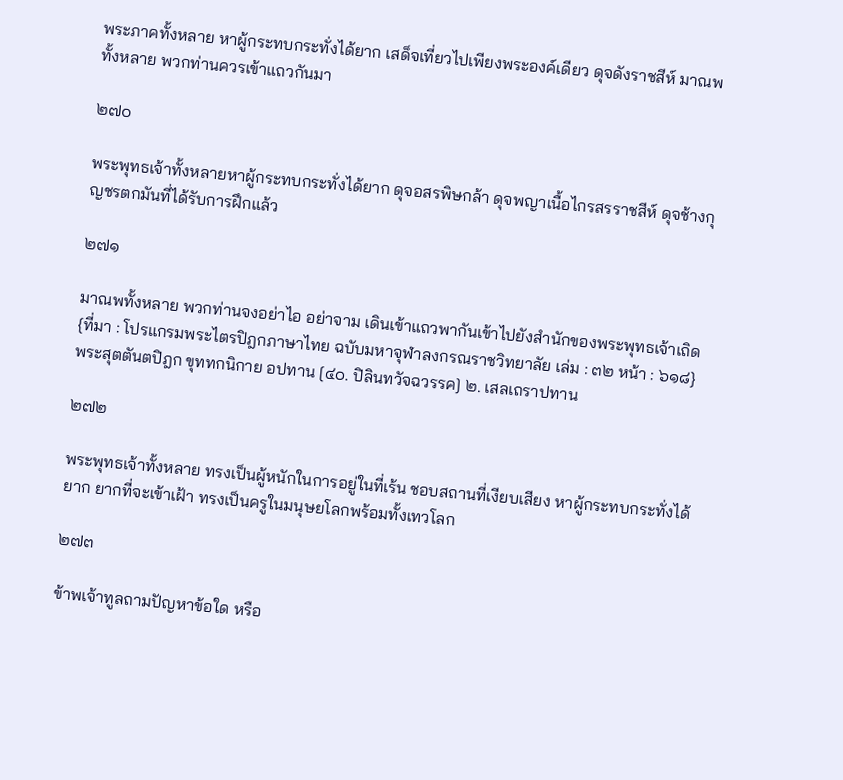พระภาคทั้งหลาย หาผู้กระทบกระทั่งได้ยาก เสด็จเที่ยวไปเพียงพระองค์เดียว ดุจดังราชสีห์ มาณพทั้งหลาย พวกท่านควรเข้าแถวกันมา

๒๗๐

พระพุทธเจ้าทั้งหลายหาผู้กระทบกระทั่งได้ยาก ดุจอสรพิษกล้า ดุจพญาเนื้อไกรสรราชสีห์ ดุจช้างกุญชรตกมันที่ได้รับการฝึกแล้ว

๒๗๑

มาณพทั้งหลาย พวกท่านจงอย่าไอ อย่าจาม เดินเข้าแถวพากันเข้าไปยังสำนักของพระพุทธเจ้าเถิด {ที่มา : โปรแกรมพระไตรปิฎกภาษาไทย ฉบับมหาจุฬาลงกรณราชวิทยาลัย เล่ม : ๓๒ หน้า : ๖๑๘} พระสุตตันตปิฎก ขุททกนิกาย อปทาน [๔๐. ปิลินทวัจฉวรรค] ๒. เสลเถราปทาน

๒๗๒

พระพุทธเจ้าทั้งหลาย ทรงเป็นผู้หนักในการอยู่ในที่เร้น ชอบสถานที่เงียบเสียง หาผู้กระทบกระทั่งได้ยาก ยากที่จะเข้าเฝ้า ทรงเป็นครูในมนุษยโลกพร้อมทั้งเทวโลก

๒๗๓

ข้าพเจ้าทูลถามปัญหาข้อใด หรือ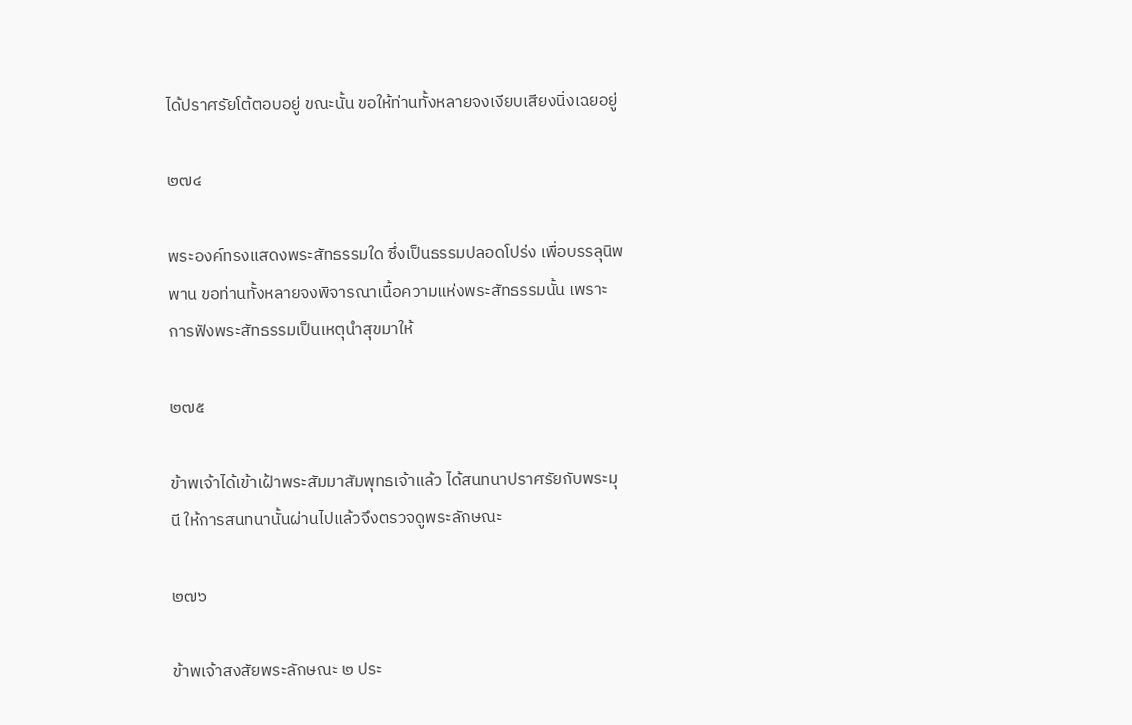ได้ปราศรัยโต้ตอบอยู่ ขณะนั้น ขอให้ท่านทั้งหลายจงเงียบเสียงนิ่งเฉยอยู่

๒๗๔

พระองค์ทรงแสดงพระสัทธรรมใด ซึ่งเป็นธรรมปลอดโปร่ง เพื่อบรรลุนิพพาน ขอท่านทั้งหลายจงพิจารณาเนื้อความแห่งพระสัทธรรมนั้น เพราะการฟังพระสัทธรรมเป็นเหตุนำสุขมาให้

๒๗๕

ข้าพเจ้าได้เข้าเฝ้าพระสัมมาสัมพุทธเจ้าแล้ว ได้สนทนาปราศรัยกับพระมุนี ให้การสนทนานั้นผ่านไปแล้วจึงตรวจดูพระลักษณะ

๒๗๖

ข้าพเจ้าสงสัยพระลักษณะ ๒ ประ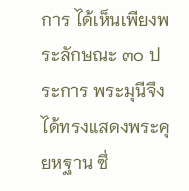การ ได้เห็นเพียงพระลักษณะ ๓๐ ประการ พระมุนีจึงได้ทรงแสดงพระคุยหฐาน ซึ่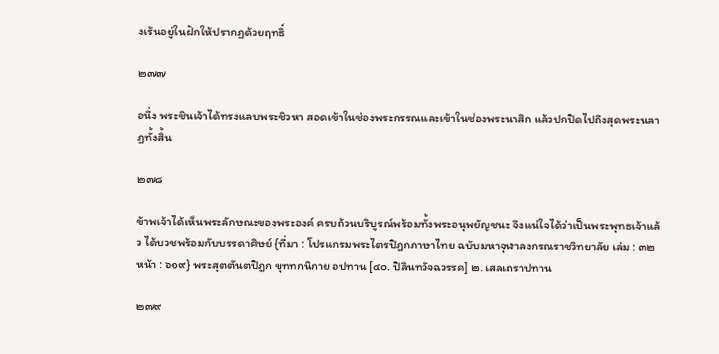งเร้นอยู่ในฝักให้ปรากฏด้วยฤทธิ์

๒๗๗

อนึ่ง พระชินเจ้าได้ทรงแลบพระชิวหา สอดเข้าในช่องพระกรรณและเข้าในช่องพระนาสิก แล้วปกปิดไปถึงสุดพระนลาฏทั้งสิ้น

๒๗๘

ข้าพเจ้าได้เห็นพระลักษณะของพระองค์ ครบถ้วนบริบูรณ์พร้อมทั้งพระอนุพยัญชนะ จึงแน่ใจได้ว่าเป็นพระพุทธเจ้าแล้ว ได้บวชพร้อมกับบรรดาศิษย์ {ที่มา : โปรแกรมพระไตรปิฎกภาษาไทย ฉบับมหาจุฬาลงกรณราชวิทยาลัย เล่ม : ๓๒ หน้า : ๖๑๙} พระสุตตันตปิฎก ขุททกนิกาย อปทาน [๔๐. ปิลินทวัจฉวรรค] ๒. เสลเถราปทาน

๒๗๙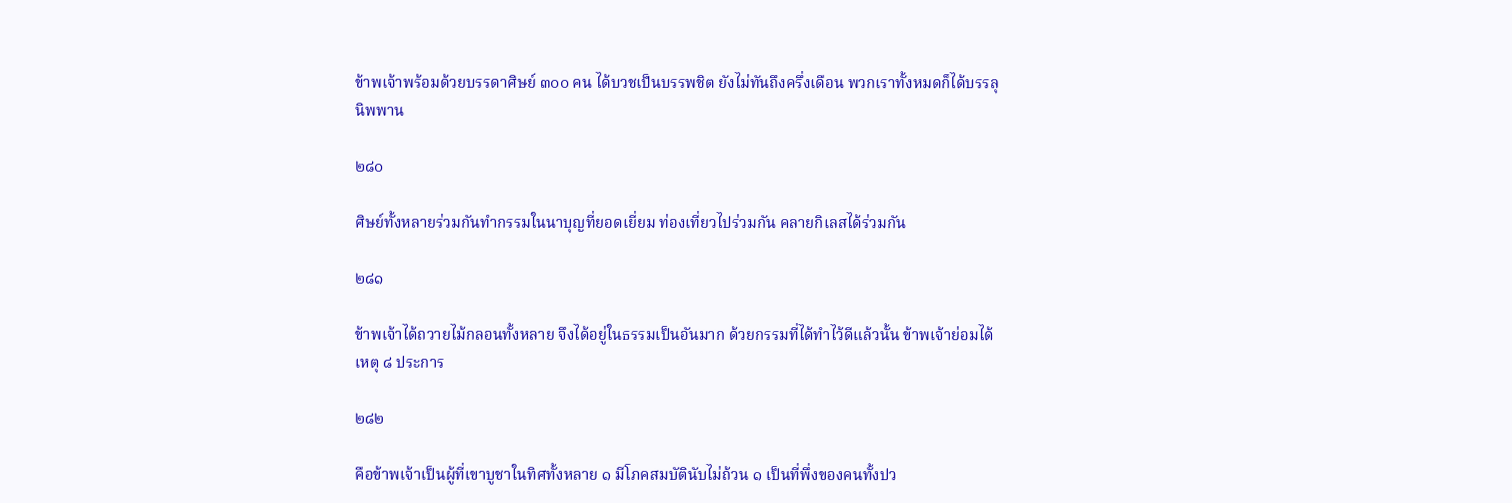ข้าพเจ้าพร้อมด้วยบรรดาศิษย์ ๓๐๐ คน ได้บวชเป็นบรรพชิต ยังไม่ทันถึงครึ่งเดือน พวกเราทั้งหมดก็ได้บรรลุนิพพาน

๒๘๐

ศิษย์ทั้งหลายร่วมกันทำกรรมในนาบุญที่ยอดเยี่ยม ท่องเที่ยวไปร่วมกัน คลายกิเลสได้ร่วมกัน

๒๘๑

ข้าพเจ้าได้ถวายไม้กลอนทั้งหลาย จึงได้อยู่ในธรรมเป็นอันมาก ด้วยกรรมที่ได้ทำไว้ดีแล้วนั้น ข้าพเจ้าย่อมได้เหตุ ๘ ประการ

๒๘๒

คือข้าพเจ้าเป็นผู้ที่เขาบูชาในทิศทั้งหลาย ๑ มีโภคสมบัตินับไม่ถ้วน ๑ เป็นที่พึ่งของคนทั้งปว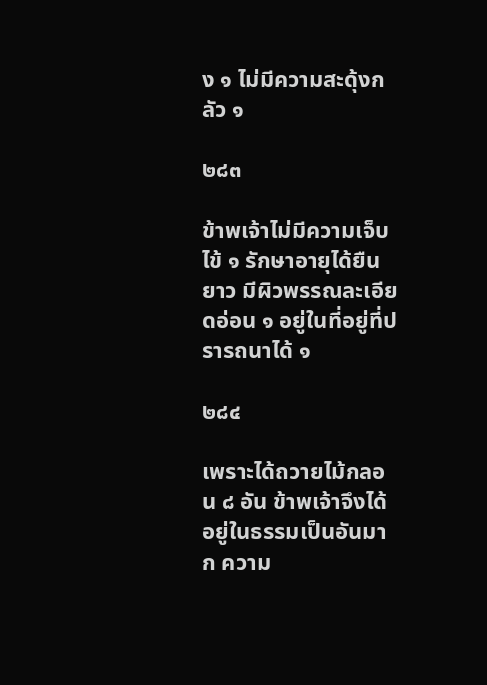ง ๑ ไม่มีความสะดุ้งกลัว ๑

๒๘๓

ข้าพเจ้าไม่มีความเจ็บไข้ ๑ รักษาอายุได้ยืนยาว มีผิวพรรณละเอียดอ่อน ๑ อยู่ในที่อยู่ที่ปรารถนาได้ ๑

๒๘๔

เพราะได้ถวายไม้กลอน ๘ อัน ข้าพเจ้าจึงได้อยู่ในธรรมเป็นอันมาก ความ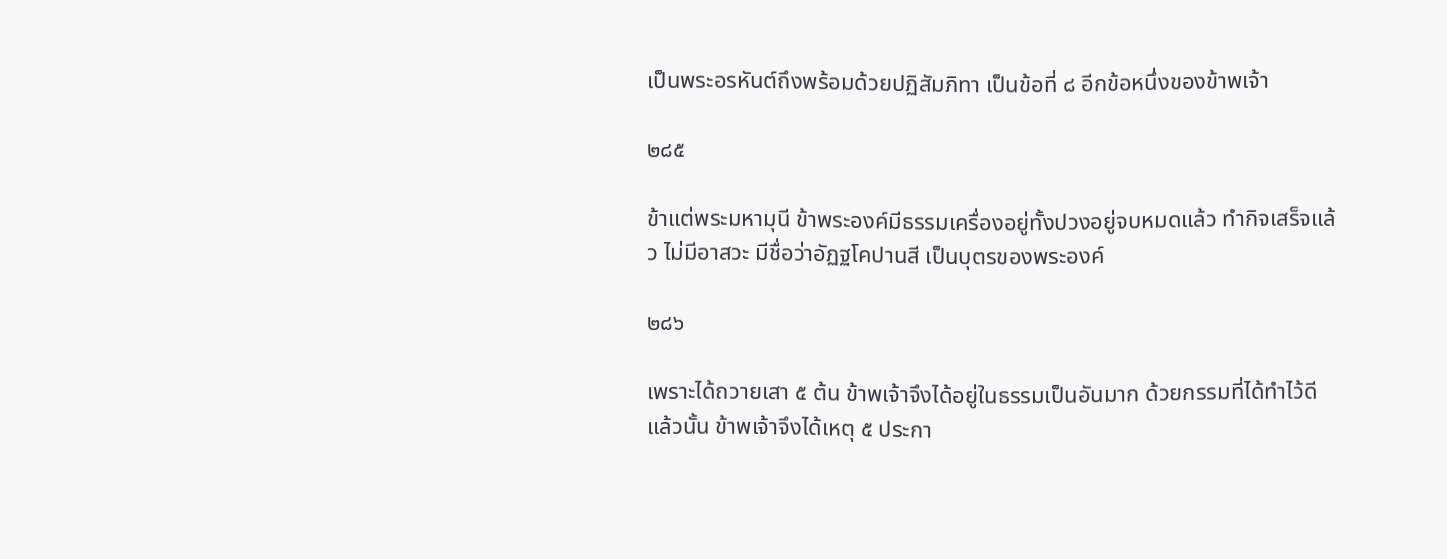เป็นพระอรหันต์ถึงพร้อมด้วยปฏิสัมภิทา เป็นข้อที่ ๘ อีกข้อหนึ่งของข้าพเจ้า

๒๘๕

ข้าแต่พระมหามุนี ข้าพระองค์มีธรรมเครื่องอยู่ทั้งปวงอยู่จบหมดแล้ว ทำกิจเสร็จแล้ว ไม่มีอาสวะ มีชื่อว่าอัฏฐโคปานสี เป็นบุตรของพระองค์

๒๘๖

เพราะได้ถวายเสา ๕ ต้น ข้าพเจ้าจึงได้อยู่ในธรรมเป็นอันมาก ด้วยกรรมที่ได้ทำไว้ดีแล้วนั้น ข้าพเจ้าจึงได้เหตุ ๕ ประกา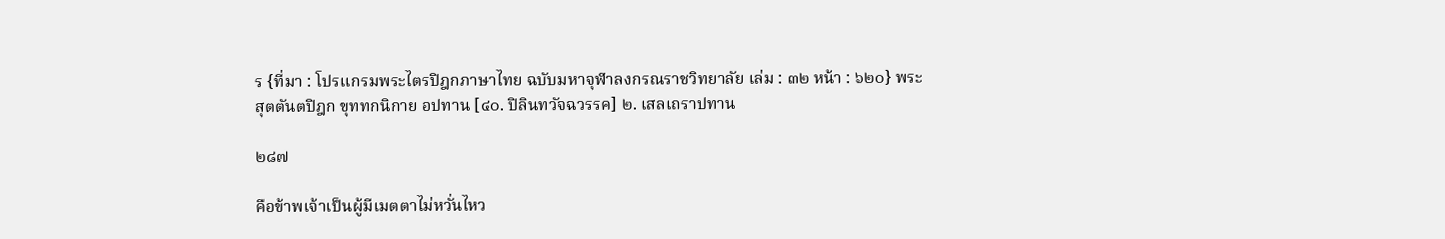ร {ที่มา : โปรแกรมพระไตรปิฎกภาษาไทย ฉบับมหาจุฬาลงกรณราชวิทยาลัย เล่ม : ๓๒ หน้า : ๖๒๐} พระสุตตันตปิฎก ขุททกนิกาย อปทาน [๔๐. ปิลินทวัจฉวรรค] ๒. เสลเถราปทาน

๒๘๗

คือข้าพเจ้าเป็นผู้มีเมตตาไม่หวั่นไหว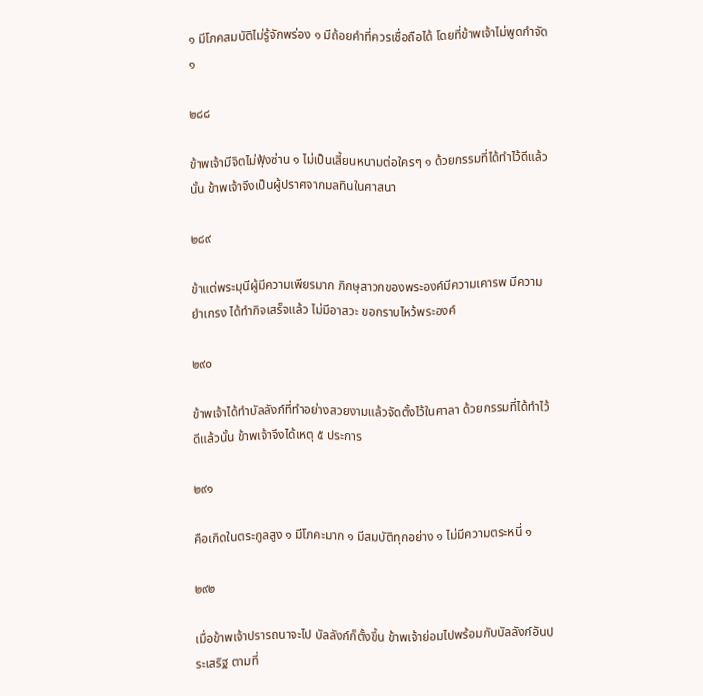๑ มีโภคสมบัติไม่รู้จักพร่อง ๑ มีถ้อยคำที่ควรเชื่อถือได้ โดยที่ข้าพเจ้าไม่พูดกำจัด ๑

๒๘๘

ข้าพเจ้ามีจิตไม่ฟุ้งซ่าน ๑ ไม่เป็นเสี้ยนหนามต่อใครๆ ๑ ด้วยกรรมที่ได้ทำไว้ดีแล้วนั้น ข้าพเจ้าจึงเป็นผู้ปราศจากมลทินในศาสนา

๒๘๙

ข้าแต่พระมุนีผู้มีความเพียรมาก ภิกษุสาวกของพระองค์มีความเคารพ มีความยำเกรง ได้ทำกิจเสร็จแล้ว ไม่มีอาสวะ ขอกราบไหว้พระองค์

๒๙๐

ข้าพเจ้าได้ทำบัลลังก์ที่ทำอย่างสวยงามแล้วจัดตั้งไว้ในศาลา ด้วยกรรมที่ได้ทำไว้ดีแล้วนั้น ข้าพเจ้าจึงได้เหตุ ๕ ประการ

๒๙๑

คือเกิดในตระกูลสูง ๑ มีโภคะมาก ๑ มีสมบัติทุกอย่าง ๑ ไม่มีความตระหนี่ ๑

๒๙๒

เมื่อข้าพเจ้าปรารถนาจะไป บัลลังก์ก็ตั้งขึ้น ข้าพเจ้าย่อมไปพร้อมกับบัลลังก์อันประเสริฐ ตามที่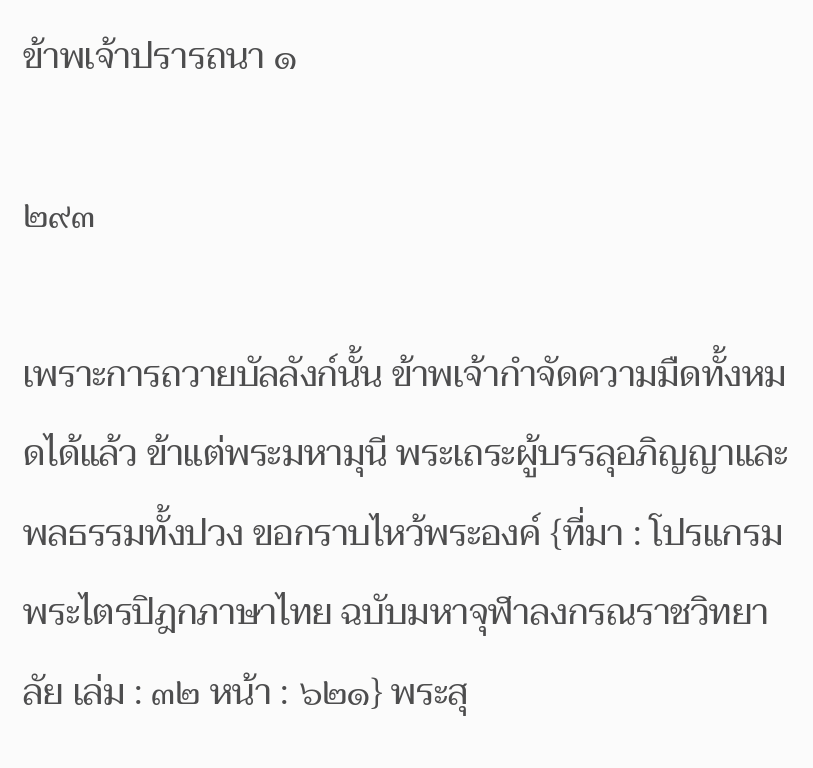ข้าพเจ้าปรารถนา ๑

๒๙๓

เพราะการถวายบัลลังก์นั้น ข้าพเจ้ากำจัดความมืดทั้งหมดได้แล้ว ข้าแต่พระมหามุนี พระเถระผู้บรรลุอภิญญาและพลธรรมทั้งปวง ขอกราบไหว้พระองค์ {ที่มา : โปรแกรมพระไตรปิฎกภาษาไทย ฉบับมหาจุฬาลงกรณราชวิทยาลัย เล่ม : ๓๒ หน้า : ๖๒๑} พระสุ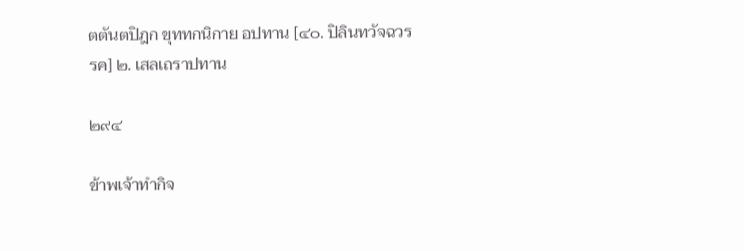ตตันตปิฎก ขุททกนิกาย อปทาน [๔๐. ปิลินทวัจฉวรรค] ๒. เสลเถราปทาน

๒๙๔

ข้าพเจ้าทำกิจ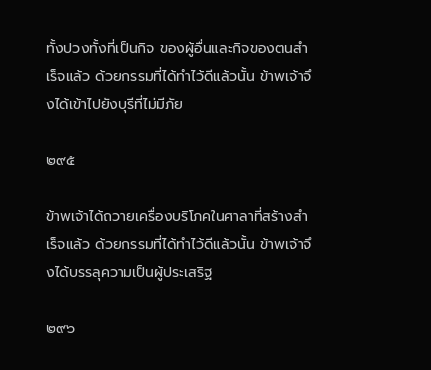ทั้งปวงทั้งที่เป็นกิจ ของผู้อื่นและกิจของตนสำเร็จแล้ว ด้วยกรรมที่ได้ทำไว้ดีแล้วนั้น ข้าพเจ้าจึงได้เข้าไปยังบุรีที่ไม่มีภัย

๒๙๕

ข้าพเจ้าได้ถวายเครื่องบริโภคในศาลาที่สร้างสำเร็จแล้ว ด้วยกรรมที่ได้ทำไว้ดีแล้วนั้น ข้าพเจ้าจึงได้บรรลุความเป็นผู้ประเสริฐ

๒๙๖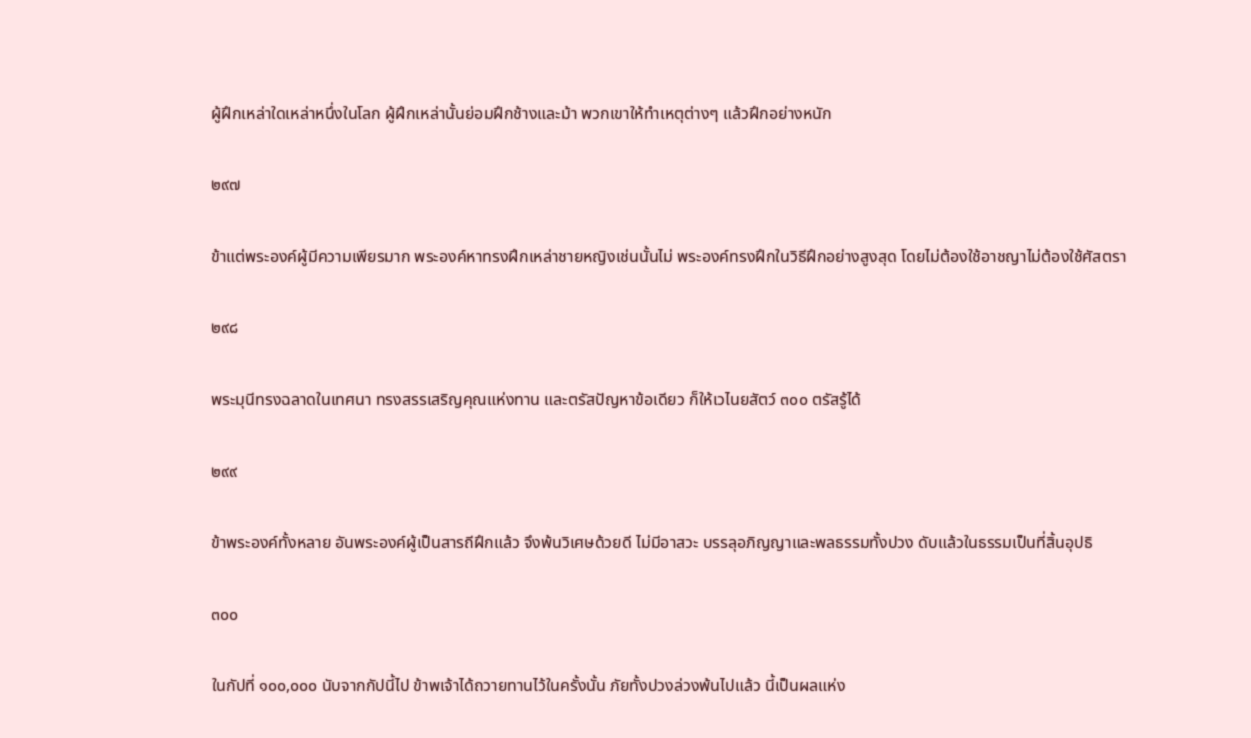ผู้ฝึกเหล่าใดเหล่าหนึ่งในโลก ผู้ฝึกเหล่านั้นย่อมฝึกช้างและม้า พวกเขาให้ทำเหตุต่างๆ แล้วฝึกอย่างหนัก

๒๙๗

ข้าแต่พระองค์ผู้มีความเพียรมาก พระองค์หาทรงฝึกเหล่าชายหญิงเช่นนั้นไม่ พระองค์ทรงฝึกในวิธีฝึกอย่างสูงสุด โดยไม่ต้องใช้อาชญาไม่ต้องใช้ศัสตรา

๒๙๘

พระมุนีทรงฉลาดในเทศนา ทรงสรรเสริญคุณแห่งทาน และตรัสปัญหาข้อเดียว ก็ให้เวไนยสัตว์ ๓๐๐ ตรัสรู้ได้

๒๙๙

ข้าพระองค์ทั้งหลาย อันพระองค์ผู้เป็นสารถีฝึกแล้ว จึงพ้นวิเศษด้วยดี ไม่มีอาสวะ บรรลุอภิญญาและพลธรรมทั้งปวง ดับแล้วในธรรมเป็นที่สิ้นอุปธิ

๓๐๐

ในกัปที่ ๑๐๐,๐๐๐ นับจากกัปนี้ไป ข้าพเจ้าได้ถวายทานไว้ในครั้งนั้น ภัยทั้งปวงล่วงพ้นไปแล้ว นี้เป็นผลแห่ง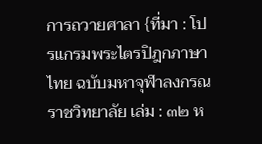การถวายศาลา {ที่มา : โปรแกรมพระไตรปิฎกภาษาไทย ฉบับมหาจุฬาลงกรณราชวิทยาลัย เล่ม : ๓๒ ห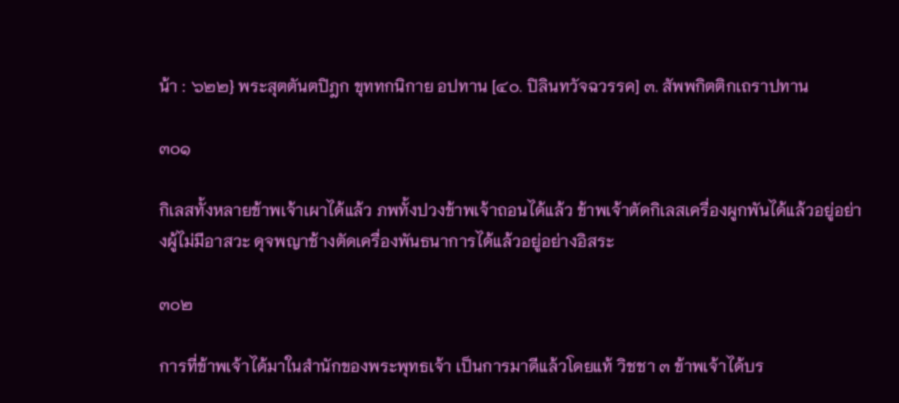น้า : ๖๒๒} พระสุตตันตปิฎก ขุททกนิกาย อปทาน [๔๐. ปิลินทวัจฉวรรค] ๓. สัพพกิตติกเถราปทาน

๓๐๑

กิเลสทั้งหลายข้าพเจ้าเผาได้แล้ว ภพทั้งปวงข้าพเจ้าถอนได้แล้ว ข้าพเจ้าตัดกิเลสเครื่องผูกพันได้แล้วอยู่อย่างผู้ไม่มีอาสวะ ดุจพญาช้างตัดเครื่องพันธนาการได้แล้วอยู่อย่างอิสระ

๓๐๒

การที่ข้าพเจ้าได้มาในสำนักของพระพุทธเจ้า เป็นการมาดีแล้วโดยแท้ วิชชา ๓ ข้าพเจ้าได้บร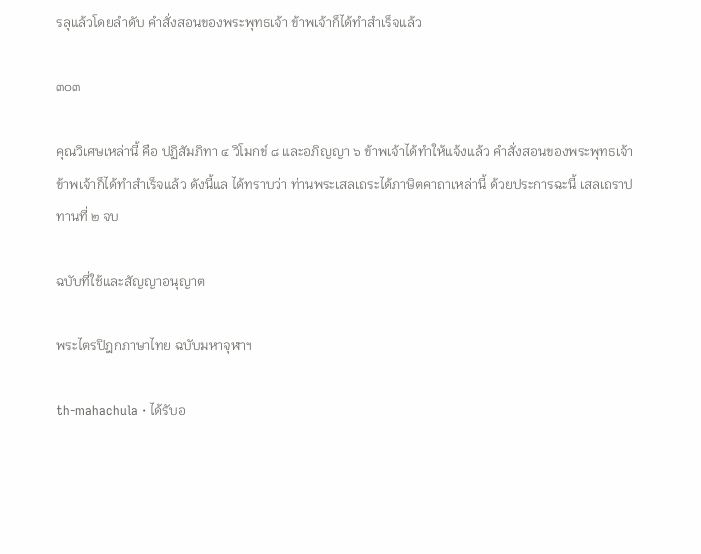รลุแล้วโดยลำดับ คำสั่งสอนของพระพุทธเจ้า ข้าพเจ้าก็ได้ทำสำเร็จแล้ว

๓๐๓

คุณวิเศษเหล่านี้ คือ ปฏิสัมภิทา ๔ วิโมกข์ ๘ และอภิญญา ๖ ข้าพเจ้าได้ทำให้แจ้งแล้ว คำสั่งสอนของพระพุทธเจ้า ข้าพเจ้าก็ได้ทำสำเร็จแล้ว ดังนี้แล ได้ทราบว่า ท่านพระเสลเถระได้ภาษิตคาถาเหล่านี้ ด้วยประการฉะนี้ เสลเถราปทานที่ ๒ จบ

ฉบับที่ใช้และสัญญาอนุญาต

พระไตรปิฎกภาษาไทย ฉบับมหาจุฬาฯ

th-mahachula · ได้รับอ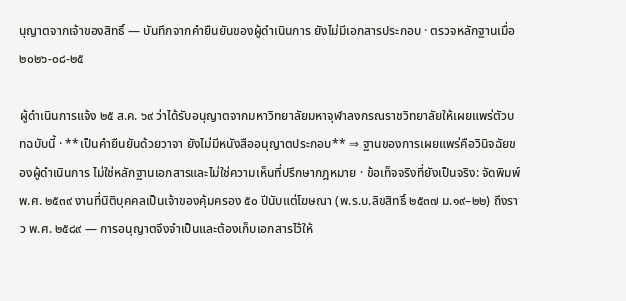นุญาตจากเจ้าของสิทธิ์ — บันทึกจากคำยืนยันของผู้ดำเนินการ ยังไม่มีเอกสารประกอบ · ตรวจหลักฐานเมื่อ ๒๐๒๖-๐๘-๒๕

ผู้ดำเนินการแจ้ง ๒๕ ส.ค. ๖๙ ว่าได้รับอนุญาตจากมหาวิทยาลัยมหาจุฬาลงกรณราชวิทยาลัยให้เผยแพร่ตัวบทฉบับนี้ · **เป็นคำยืนยันด้วยวาจา ยังไม่มีหนังสืออนุญาตประกอบ** ⇒ ฐานของการเผยแพร่คือวินิจฉัยของผู้ดำเนินการ ไม่ใช่หลักฐานเอกสารและไม่ใช่ความเห็นที่ปรึกษากฎหมาย · ข้อเท็จจริงที่ยังเป็นจริง: จัดพิมพ์ พ.ศ. ๒๕๓๙ งานที่นิติบุคคลเป็นเจ้าของคุ้มครอง ๕๐ ปีนับแต่โฆษณา (พ.ร.บ.ลิขสิทธิ์ ๒๕๓๗ ม.๑๙–๒๒) ถึงราว พ.ศ. ๒๕๘๙ — การอนุญาตจึงจำเป็นและต้องเก็บเอกสารไว้ให้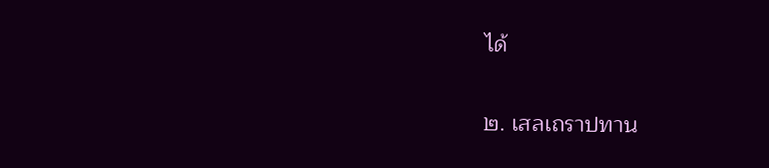ได้

๒. เสลเถราปทาน